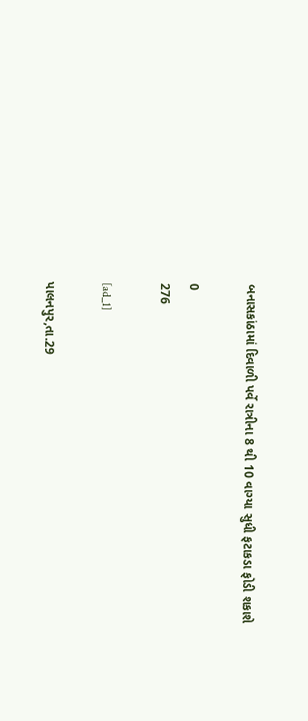બનાસકાંઠામાં દિવાળી પર્વે રાત્રીના 8 થી 10 વાગ્યા સુધી ફટાકડા ફોડી શકાશે

0
276

[ad_1]

પાલનપુર,તા.29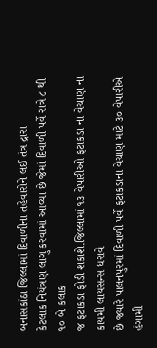બનાસકાંઠા જિલ્લામાં દિવાળીના તહેવારોને લઈ તંત્ર દ્રારા
કેટલાક નિયંત્રણ લાગુ કરવામાં આવ્યા છે જેમાં દિવાળી પર્વે રાત્રે ૮ થી ૧૦ બે કલાક
જ ફટાકડા ફોડી શકાશે.જિલ્લામાં ૧૩ વેપારીઓ ફટાકડા ના વેચાણ ના કાયમી લાયસન્સ ધરાવે
છે જ્યારે પાલનપુરમાં દિવાળી પર્વે ફટાકડાના વેચાણ માટે ૩૦ વેપારીએ હંગામી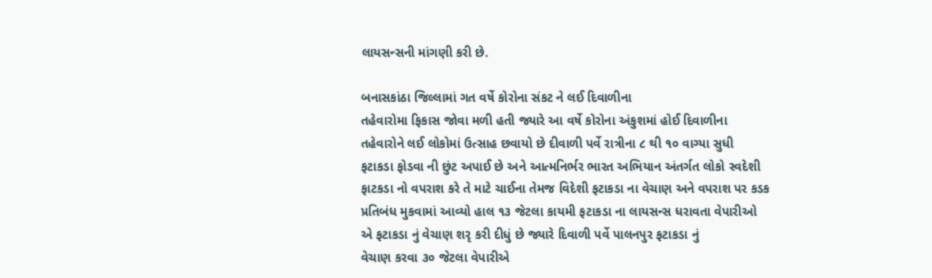લાયસન્સની માંગણી કરી છે.

બનાસકાંઠા જિલ્લામાં ગત વર્ષે કોરોના સંકટ ને લઈ દિવાળીના
તહેવારોમા ફિકાસ જોવા મળી હતી જ્યારે આ વર્ષે કોરોના અંકુશમાં હોઈ દિવાળીના
તહેવારોને લઈ લોકોમાં ઉત્સાહ છવાયો છે દીવાળી પર્વે રાત્રીના ૮ થી ૧૦ વાગ્યા સુધી
ફટાકડા ફોડવા ની છુંટ અપાઈ છે અને આત્મનિર્ભર ભારત અભિયાન અંતર્ગત લોકો સ્વદેશી
ફાટકડા નો વપરાશ કરે તે માટે ચાઈના તેમજ વિદેશી ફટાકડા ના વેચાણ અને વપરાશ પર કડક
પ્રતિબંધ મુકવામાં આવ્યો હાલ ૧૩ જેટલા કાયમી ફટાકડા ના લાયસન્સ ધરાવતા વેપારીઓ
એ ફટાકડા નું વેચાણ શરૃ કરી દીધું છે જ્યારે દિવાળી પર્વે પાલનપુર ફટાકડા નું
વેચાણ કરવા ૩૦ જેટલા વેપારીએ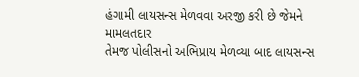હંગામી લાયસન્સ મેળવવા અરજી કરી છે જેમને મામલતદાર
તેમજ પોલીસનો અભિપ્રાય મેળવ્યા બાદ લાયસન્સ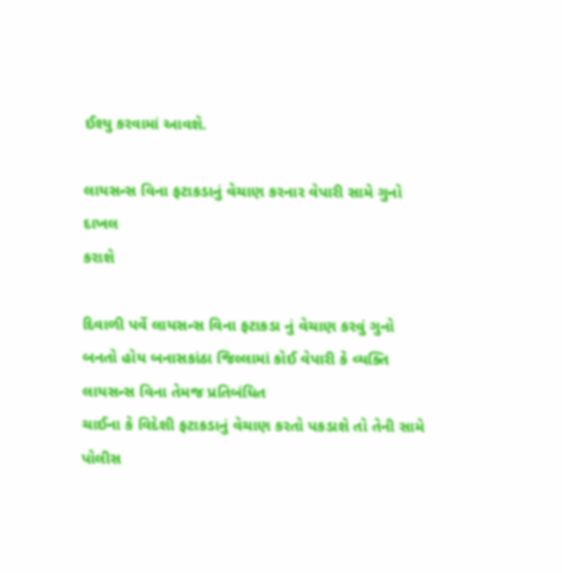ઈશ્યુ કરવામાં આવશે.

લાયસન્સ વિના ફટાકડાનું વેચાણ કરનાર વેપારી સામે ગુનો દાખલ
કરાશે

દિવાળી પર્વે લાયસન્સ વિના ફટાકડા નું વેચાણ કરવું ગુનો
બનતો હોય બનાસકાંઠા જિલ્લામાં કોઈ વેપારી કે વ્યક્તિ લાયસન્સ વિના તેમજ પ્રતિબંધિત
ચાઈના કે વિદેશી ફટાકડાનું વેચાણ કરતો પકડાશે તો તેની સામે પોલીસ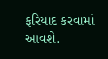ફરિયાદ કરવામાં
આવશે.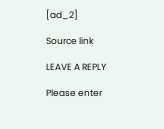[ad_2]

Source link

LEAVE A REPLY

Please enter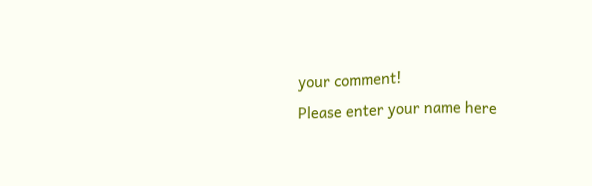your comment!
Please enter your name here